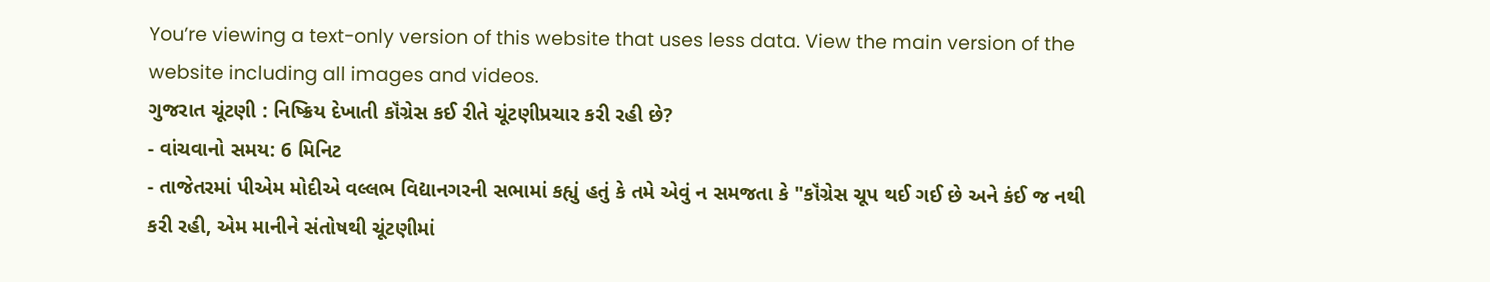You’re viewing a text-only version of this website that uses less data. View the main version of the website including all images and videos.
ગુજરાત ચૂંટણી : નિષ્ક્રિય દેખાતી કૉંગ્રેસ કઈ રીતે ચૂંટણીપ્રચાર કરી રહી છે?
- વાંચવાનો સમય: 6 મિનિટ
- તાજેતરમાં પીએમ મોદીએ વલ્લભ વિદ્યાનગરની સભામાં કહ્યું હતું કે તમે એવું ન સમજતા કે "કૉંગ્રેસ ચૂપ થઈ ગઈ છે અને કંઈ જ નથી કરી રહી, એમ માનીને સંતોષથી ચૂંટણીમાં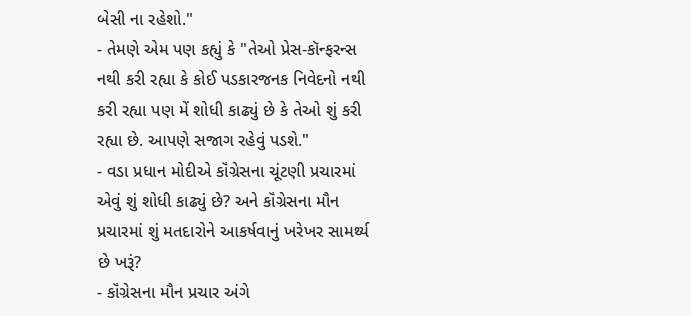બેસી ના રહેશો."
- તેમણે એમ પણ કહ્યું કે "તેઓ પ્રેસ-કૉન્ફરન્સ નથી કરી રહ્યા કે કોઈ પડકારજનક નિવેદનો નથી કરી રહ્યા પણ મેં શોધી કાઢ્યું છે કે તેઓ શું કરી રહ્યા છે. આપણે સજાગ રહેવું પડશે."
- વડા પ્રધાન મોદીએ કૉંગ્રેસના ચૂંટણી પ્રચારમાં એવું શું શોધી કાઢ્યું છે? અને કૉંગ્રેસના મૌન પ્રચારમાં શું મતદારોને આકર્ષવાનું ખરેખર સામર્થ્ય છે ખરૂં?
- કૉંગ્રેસના મૌન પ્રચાર અંગે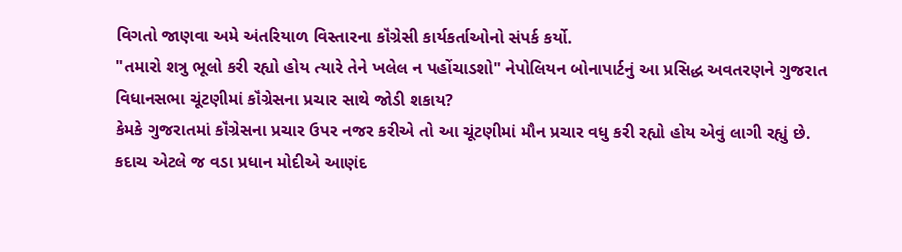વિગતો જાણવા અમે અંતરિયાળ વિસ્તારના કૉંગ્રેસી કાર્યકર્તાઓનો સંપર્ક કર્યો.
"તમારો શત્રુ ભૂલો કરી રહ્યો હોય ત્યારે તેને ખલેલ ન પહોંચાડશો" નેપોલિયન બોનાપાર્ટનું આ પ્રસિદ્ધ અવતરણને ગુજરાત વિધાનસભા ચૂંટણીમાં કૉંગ્રેસના પ્રચાર સાથે જોડી શકાય?
કેમકે ગુજરાતમાં કૉંગ્રેસના પ્રચાર ઉપર નજર કરીએ તો આ ચૂંટણીમાં મૌન પ્રચાર વધુ કરી રહ્યો હોય એવું લાગી રહ્યું છે.
કદાચ એટલે જ વડા પ્રધાન મોદીએ આણંદ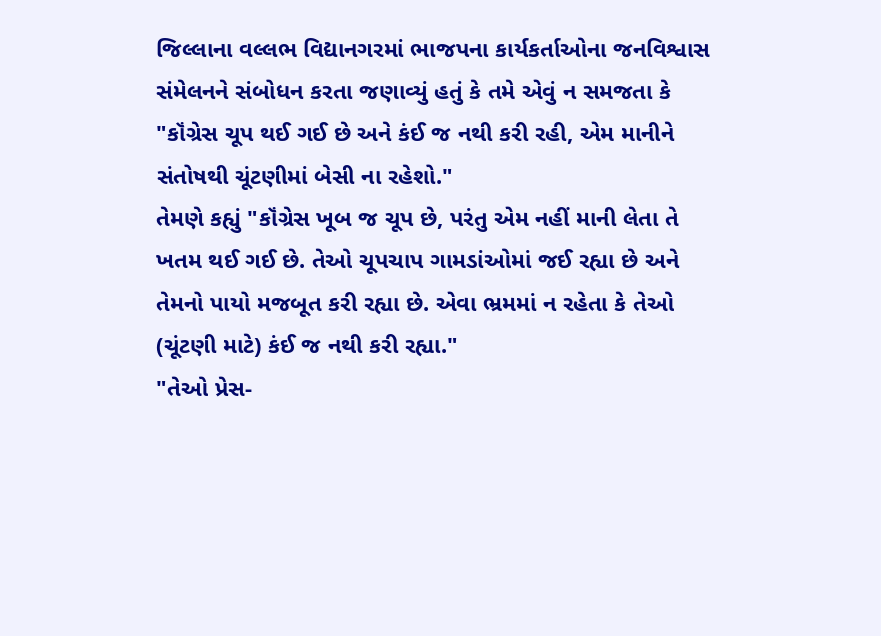જિલ્લાના વલ્લભ વિદ્યાનગરમાં ભાજપના કાર્યકર્તાઓના જનવિશ્વાસ સંમેલનને સંબોધન કરતા જણાવ્યું હતું કે તમે એવું ન સમજતા કે "કૉંગ્રેસ ચૂપ થઈ ગઈ છે અને કંઈ જ નથી કરી રહી, એમ માનીને સંતોષથી ચૂંટણીમાં બેસી ના રહેશો."
તેમણે કહ્યું "કૉંગ્રેસ ખૂબ જ ચૂપ છે, પરંતુ એમ નહીં માની લેતા તે ખતમ થઈ ગઈ છે. તેઓ ચૂપચાપ ગામડાંઓમાં જઈ રહ્યા છે અને તેમનો પાયો મજબૂત કરી રહ્યા છે. એવા ભ્રમમાં ન રહેતા કે તેઓ (ચૂંટણી માટે) કંઈ જ નથી કરી રહ્યા."
"તેઓ પ્રેસ-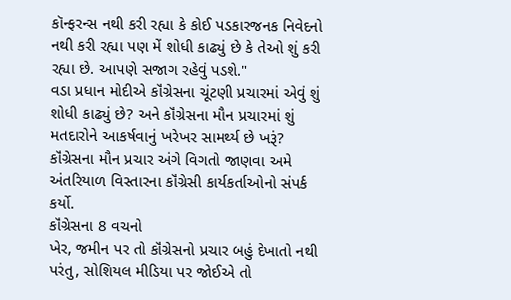કૉન્ફરન્સ નથી કરી રહ્યા કે કોઈ પડકારજનક નિવેદનો નથી કરી રહ્યા પણ મેં શોધી કાઢ્યું છે કે તેઓ શું કરી રહ્યા છે. આપણે સજાગ રહેવું પડશે."
વડા પ્રધાન મોદીએ કૉંગ્રેસના ચૂંટણી પ્રચારમાં એવું શું શોધી કાઢ્યું છે? અને કૉંગ્રેસના મૌન પ્રચારમાં શું મતદારોને આકર્ષવાનું ખરેખર સામર્થ્ય છે ખરૂં?
કૉંગ્રેસના મૌન પ્રચાર અંગે વિગતો જાણવા અમે અંતરિયાળ વિસ્તારના કૉંગ્રેસી કાર્યકર્તાઓનો સંપર્ક કર્યો.
કૉંગ્રેસના 8 વચનો
ખેર, જમીન પર તો કૉંગ્રેસનો પ્રચાર બહું દેખાતો નથી પરંતુ, સોશિયલ મીડિયા પર જોઈએ તો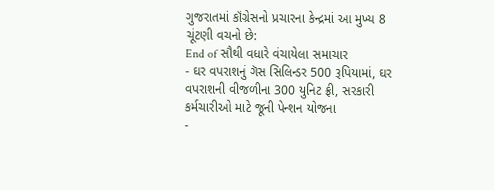ગુજરાતમાં કૉંગ્રેસનો પ્રચારના કેન્દ્રમાં આ મુખ્ય 8 ચૂંટણી વચનો છે:
End of સૌથી વધારે વંચાયેલા સમાચાર
- ઘર વપરાશનું ગૅસ સિલિન્ડર 500 રૂપિયામાં, ઘર વપરાશની વીજળીના 300 યુનિટ ફ્રી, સરકારી કર્મચારીઓ માટે જૂની પેન્શન યોજના
-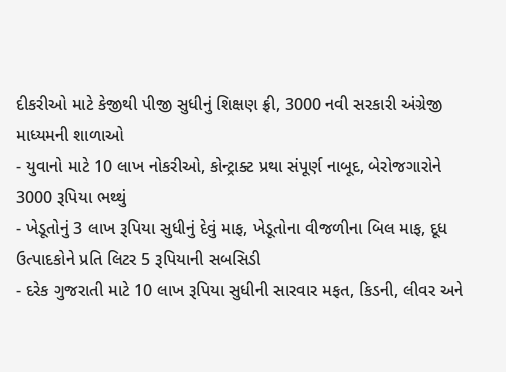દીકરીઓ માટે કેજીથી પીજી સુધીનું શિક્ષણ ફ્રી, 3000 નવી સરકારી અંગ્રેજી માધ્યમની શાળાઓ
- યુવાનો માટે 10 લાખ નોકરીઓ, કોન્ટ્રાક્ટ પ્રથા સંપૂર્ણ નાબૂદ, બેરોજગારોને 3000 રૂપિયા ભથ્થું
- ખેડૂતોનું 3 લાખ રૂપિયા સુધીનું દેવું માફ, ખેડૂતોના વીજળીના બિલ માફ, દૂધ ઉત્પાદકોને પ્રતિ લિટર 5 રૂપિયાની સબસિડી
- દરેક ગુજરાતી માટે 10 લાખ રૂપિયા સુધીની સારવાર મફત, કિડની, લીવર અને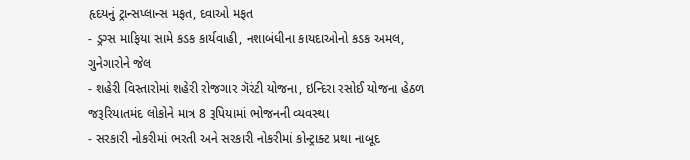હૃદયનું ટ્રાન્સપ્લાન્સ મફત, દવાઓ મફત
- ડ્રગ્સ માફિયા સામે કડક કાર્યવાહી, નશાબંધીના કાયદાઓનો કડક અમલ, ગુનેગારોને જેલ
- શહેરી વિસ્તારોમાં શહેરી રોજગાર ગૅરંટી યોજના, ઇન્દિરા રસોઈ યોજના હેઠળ જરૂરિયાતમંદ લોકોને માત્ર 8 રૂપિયામાં ભોજનની વ્યવસ્થા
- સરકારી નોકરીમાં ભરતી અને સરકારી નોકરીમાં કોન્ટ્રાક્ટ પ્રથા નાબૂદ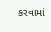કરવામાં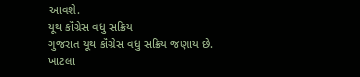આવશે.
યૂથ કૉંગ્રેસ વધુ સક્રિય
ગુજરાત યૂથ કૉંગ્રેસ વધુ સક્રિય જણાય છે.
ખાટલા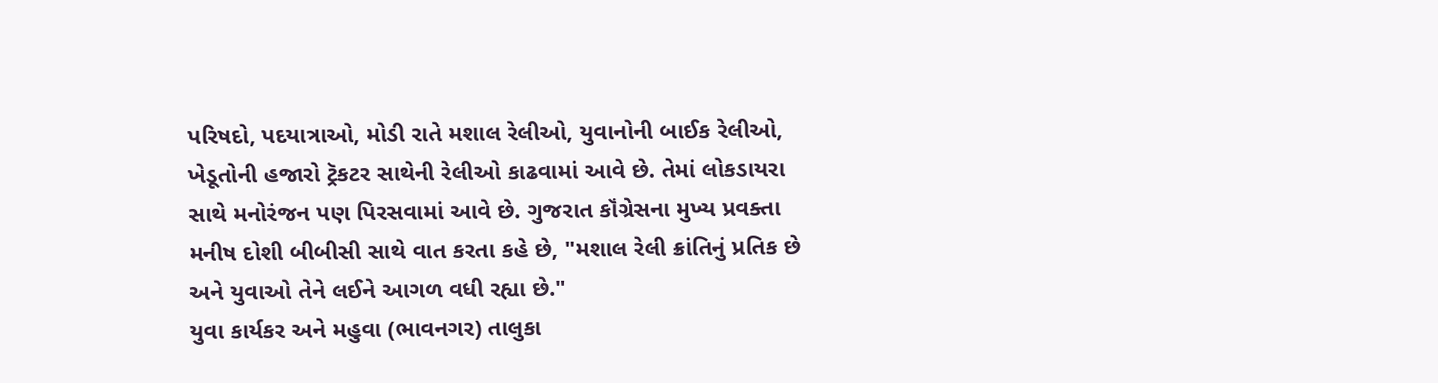પરિષદો, પદયાત્રાઓ, મોડી રાતે મશાલ રેલીઓ, યુવાનોની બાઈક રેલીઓ, ખેડૂતોની હજારો ટ્રૅકટર સાથેની રેલીઓ કાઢવામાં આવે છે. તેમાં લોકડાયરા સાથે મનોરંજન પણ પિરસવામાં આવે છે. ગુજરાત કૉંગ્રેસના મુખ્ય પ્રવક્તા મનીષ દોશી બીબીસી સાથે વાત કરતા કહે છે, "મશાલ રેલી ક્રાંતિનું પ્રતિક છે અને યુવાઓ તેને લઈને આગળ વધી રહ્યા છે."
યુવા કાર્યકર અને મહુવા (ભાવનગર) તાલુકા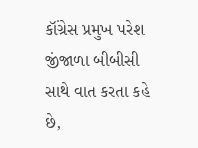કૉંગ્રેસ પ્રમુખ પરેશ જીંજાળા બીબીસી સાથે વાત કરતા કહે છે,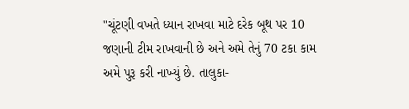"ચૂંટણી વખતે ધ્યાન રાખવા માટે દરેક બૂથ પર 10 જણાની ટીમ રાખવાની છે અને અમે તેનું 70 ટકા કામ અમે પુરૂ કરી નાખ્યું છે. તાલુકા-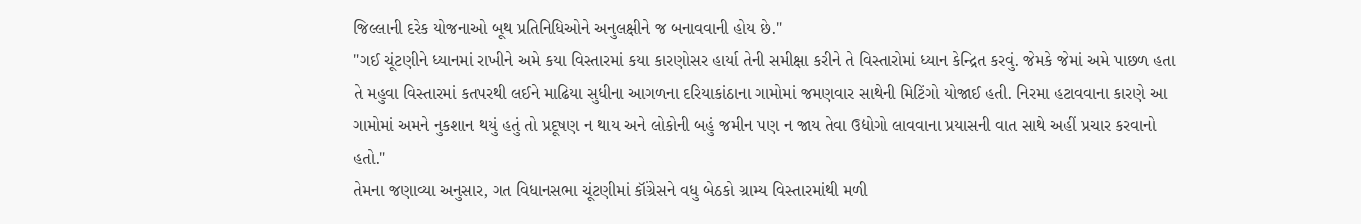જિલ્લાની દરેક યોજનાઓ બૂથ પ્રતિનિધિઓને અનુલક્ષીને જ બનાવવાની હોય છે."
"ગઈ ચૂંટણીને ધ્યાનમાં રાખીને અમે કયા વિસ્તારમાં કયા કારણોસર હાર્યા તેની સમીક્ષા કરીને તે વિસ્તારોમાં ધ્યાન કેન્દ્રિત કરવું. જેમકે જેમાં અમે પાછળ હતા તે મહુવા વિસ્તારમાં કતપરથી લઈને માઢિયા સુધીના આગળના દરિયાકાંઠાના ગામોમાં જમણવાર સાથેની મિટિંગો યોજાઈ હતી. નિરમા હટાવવાના કારણે આ ગામોમાં અમને નુકશાન થયું હતું તો પ્રદૂષણ ન થાય અને લોકોની બહું જમીન પણ ન જાય તેવા ઉદ્યોગો લાવવાના પ્રયાસની વાત સાથે અહીં પ્રચાર કરવાનો હતો."
તેમના જણાવ્યા અનુસાર, ગત વિધાનસભા ચૂંટણીમાં કૉંગ્રેસને વધુ બેઠકો ગ્રામ્ય વિસ્તારમાંથી મળી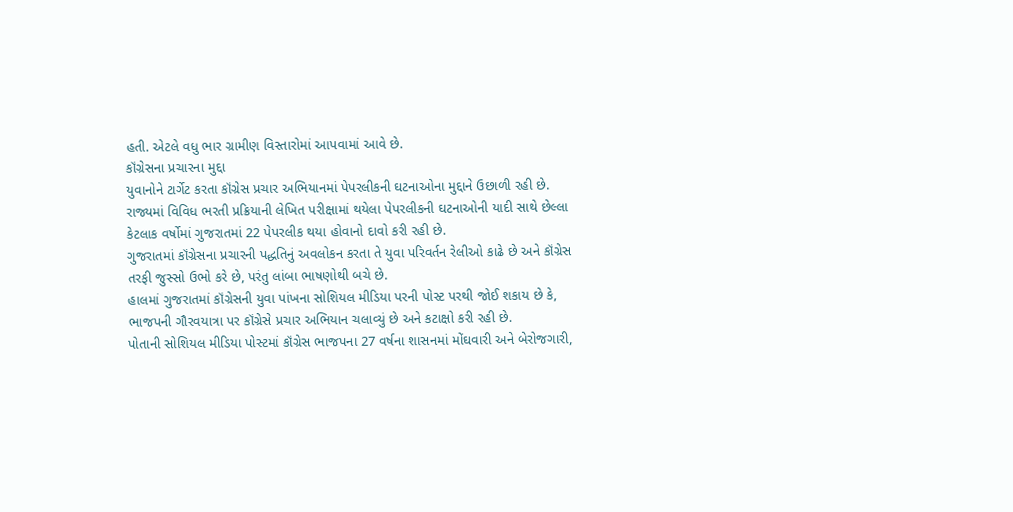હતી. એટલે વધુ ભાર ગ્રામીણ વિસ્તારોમાં આપવામાં આવે છે.
કૉંગ્રેસના પ્રચારના મુદ્દા
યુવાનોને ટાર્ગેટ કરતા કૉંગ્રેસ પ્રચાર અભિયાનમાં પેપરલીકની ઘટનાઓના મુદ્દાને ઉછાળી રહી છે. રાજ્યમાં વિવિધ ભરતી પ્રક્રિયાની લેખિત પરીક્ષામાં થયેલા પેપરલીકની ઘટનાઓની યાદી સાથે છેલ્લા કેટલાક વર્ષોમાં ગુજરાતમાં 22 પેપરલીક થયા હોવાનો દાવો કરી રહી છે.
ગુજરાતમાં કૉંગ્રેસના પ્રચારની પદ્ધતિનું અવલોકન કરતા તે યુવા પરિવર્તન રેલીઓ કાઢે છે અને કૉંગ્રેસ તરફી જુસ્સો ઉભો કરે છે, પરંતુ લાંબા ભાષણોથી બચે છે.
હાલમાં ગુજરાતમાં કૉંગ્રેસની યુવા પાંખના સોશિયલ મીડિયા પરની પોસ્ટ પરથી જોઈ શકાય છે કે, ભાજપની ગૌરવયાત્રા પર કૉંગ્રેસે પ્રચાર અભિયાન ચલાવ્યું છે અને કટાક્ષો કરી રહી છે.
પોતાની સોશિયલ મીડિયા પોસ્ટમાં કૉંગ્રેસ ભાજપના 27 વર્ષના શાસનમાં મોંઘવારી અને બેરોજગારી,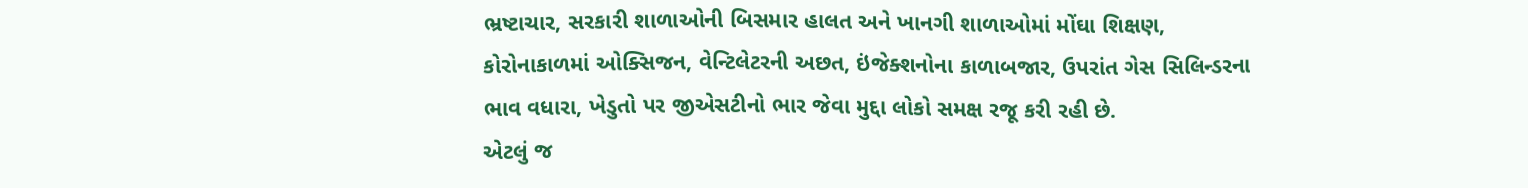ભ્રષ્ટાચાર, સરકારી શાળાઓની બિસમાર હાલત અને ખાનગી શાળાઓમાં મોંઘા શિક્ષણ, કોરોનાકાળમાં ઓક્સિજન, વેન્ટિલેટરની અછત, ઇંજેક્શનોના કાળાબજાર, ઉપરાંત ગેસ સિલિન્ડરના ભાવ વધારા, ખેડુતો પર જીએસટીનો ભાર જેવા મુદ્દા લોકો સમક્ષ રજૂ કરી રહી છે.
એટલું જ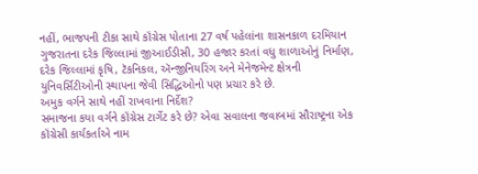નહીં, ભાજપની ટીકા સાથે કૉંગ્રેસ પોતાના 27 વર્ષ પહેલાંના શાસનકાળ દરમિયાન ગુજરાતના દરેક જિલ્લામાં જીઆઈડીસી, 30 હજાર કરતાં વધુ શાળાઓનું નિર્માણ, દરેક જિલ્લામાં કૃષિ, ટૅકનિકલ, ઍન્જીનિયરિંગ અને મેનેજમેન્ટ ક્ષેત્રની યુનિવર્સિટીઓની સ્થાપના જેવી સિદ્ધિઓનો પણ પ્રચાર કરે છે.
અમુક વર્ગને સાથે નહીં રાખવાના નિર્દેશ?
સમાજના કયા વર્ગને કૉંગ્રેસ ટાર્ગેટ કરે છે? એવા સવાલના જવાબમાં સૌરાષ્ટ્રના એક કૉંગ્રેસી કાર્યકર્તાએ નામ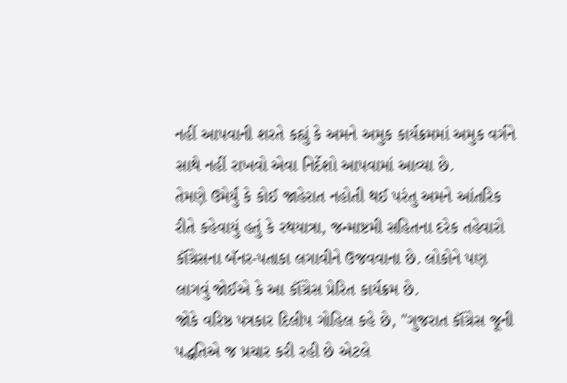નહીં આપવાની શરતે કહ્યું કે અમને અમુક કાર્યક્રમમાં અમુક વર્ગને સાથે નહીં રાખવો એવા નિર્દેશો આપવામાં આવ્યા છે.
તેમણે ઉમેર્યું કે કોઈ જાહેરાત નહોતી થઈ પરંતુ અમને આંતરિક રીતે કહેવાયું હતું કે રથયાત્રા, જન્માષ્ટમી સહિતના દરેક તહેવારો કૉંગ્રેસના બૅનર-પતાકા લગાવીને ઉજવવાના છે. લોકોને પણ લાગવું જોઈએ કે આ કૉંગ્રેસ પ્રેરિત કાર્યક્રમ છે.
જોકે વરિષ્ઠ પત્રકાર દિલીપ ગોહિલ કહે છે, "ગુજરાત કૉંગ્રેસ જૂની પદ્ધતિએ જ પ્રચાર કરી રહી છે એટલે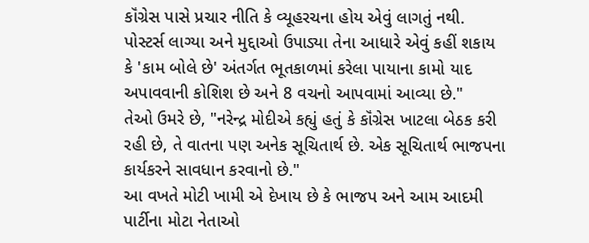કૉંગ્રેસ પાસે પ્રચાર નીતિ કે વ્યૂહરચના હોય એવું લાગતું નથી. પોસ્ટર્સ લાગ્યા અને મુદ્દાઓ ઉપાડ્યા તેના આધારે એવું કહીં શકાય કે 'કામ બોલે છે' અંતર્ગત ભૂતકાળમાં કરેલા પાયાના કામો યાદ અપાવવાની કોશિશ છે અને 8 વચનો આપવામાં આવ્યા છે."
તેઓ ઉમરે છે, "નરેન્દ્ર મોદીએ કહ્યું હતું કે કૉંગ્રેસ ખાટલા બેઠક કરી રહી છે, તે વાતના પણ અનેક સૂચિતાર્થ છે. એક સૂચિતાર્થ ભાજપના કાર્યકરને સાવધાન કરવાનો છે."
આ વખતે મોટી ખામી એ દેખાય છે કે ભાજપ અને આમ આદમી પાર્ટીના મોટા નેતાઓ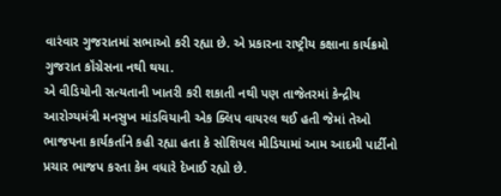વારંવાર ગુજરાતમાં સભાઓ કરી રહ્યા છે. એ પ્રકારના રાષ્ટ્રીય કક્ષાના કાર્યક્રમો ગુજરાત કૉંગ્રેસના નથી થયા.
એ વીડિયોની સત્યતાની ખાતરી કરી શકાતી નથી પણ તાજેતરમાં કેન્દ્રીય આરોગ્યમંત્રી મનસુખ માંડવિયાની એક ક્લિપ વાયરલ થઈ હતી જેમાં તેઓ ભાજપના કાર્યકર્તાને કહી રહ્યા હતા કે સોશિયલ મીડિયામાં આમ આદમી પાર્ટીનો પ્રચાર ભાજપ કરતા કેમ વધારે દેખાઈ રહ્યો છે.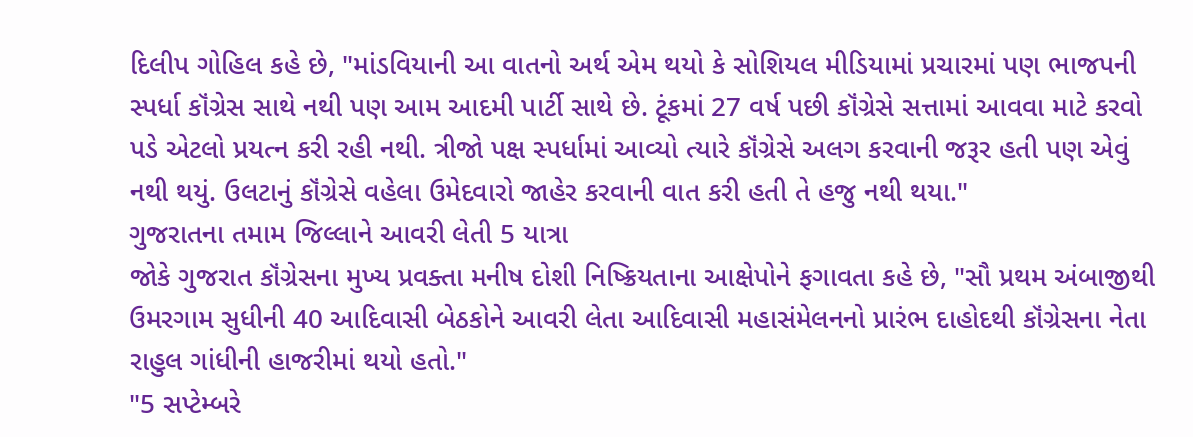દિલીપ ગોહિલ કહે છે, "માંડવિયાની આ વાતનો અર્થ એમ થયો કે સોશિયલ મીડિયામાં પ્રચારમાં પણ ભાજપની સ્પર્ધા કૉંગ્રેસ સાથે નથી પણ આમ આદમી પાર્ટી સાથે છે. ટૂંકમાં 27 વર્ષ પછી કૉંગ્રેસે સત્તામાં આવવા માટે કરવો પડે એટલો પ્રયત્ન કરી રહી નથી. ત્રીજો પક્ષ સ્પર્ધામાં આવ્યો ત્યારે કૉંગ્રેસે અલગ કરવાની જરૂર હતી પણ એવું નથી થયું. ઉલટાનું કૉંગ્રેસે વહેલા ઉમેદવારો જાહેર કરવાની વાત કરી હતી તે હજુ નથી થયા."
ગુજરાતના તમામ જિલ્લાને આવરી લેતી 5 યાત્રા
જોકે ગુજરાત કૉંગ્રેસના મુખ્ય પ્રવક્તા મનીષ દોશી નિષ્ક્રિયતાના આક્ષેપોને ફગાવતા કહે છે, "સૌ પ્રથમ અંબાજીથી ઉમરગામ સુધીની 40 આદિવાસી બેઠકોને આવરી લેતા આદિવાસી મહાસંમેલનનો પ્રારંભ દાહોદથી કૉંગ્રેસના નેતા રાહુલ ગાંધીની હાજરીમાં થયો હતો."
"5 સપ્ટેમ્બરે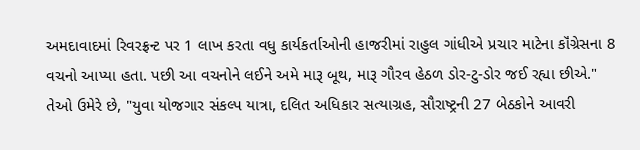અમદાવાદમાં રિવરફ્રન્ટ પર 1 લાખ કરતા વધુ કાર્યકર્તાઓની હાજરીમાં રાહુલ ગાંધીએ પ્રચાર માટેના કૉંગ્રેસના 8 વચનો આપ્યા હતા. પછી આ વચનોને લઈને અમે મારૂ બૂથ, મારૂ ગૌરવ હેઠળ ડોર-ટુ-ડોર જઈ રહ્યા છીએ."
તેઓ ઉમેરે છે, "યુવા યોજગાર સંકલ્પ યાત્રા, દલિત અધિકાર સત્યાગ્રહ, સૌરાષ્ટ્રની 27 બેઠકોને આવરી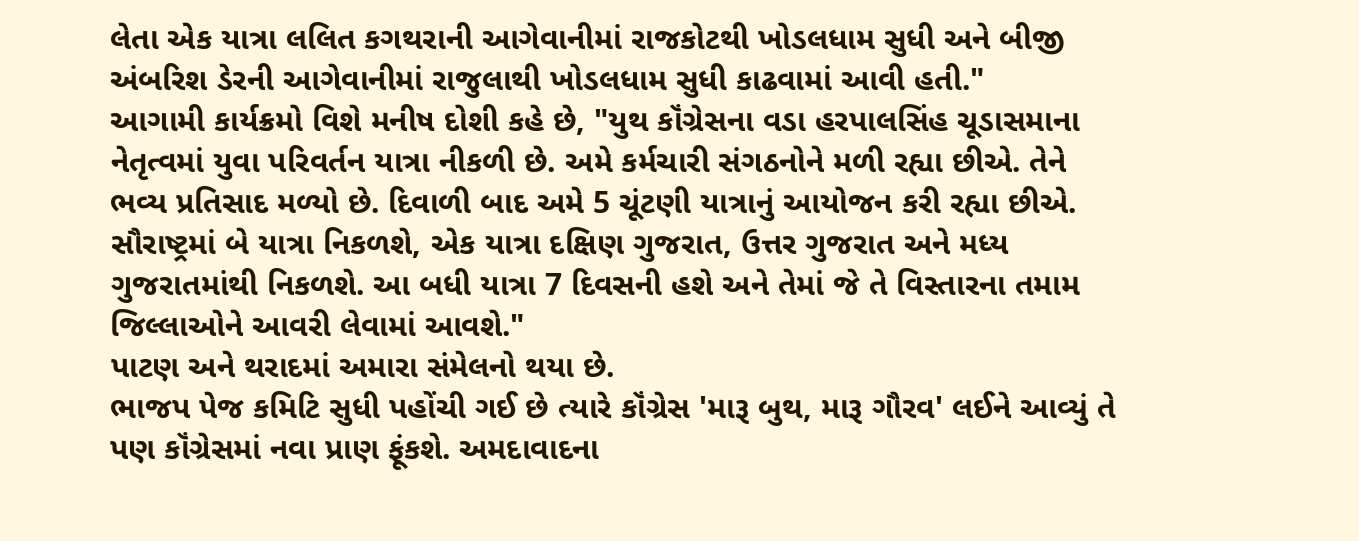લેતા એક યાત્રા લલિત કગથરાની આગેવાનીમાં રાજકોટથી ખોડલધામ સુધી અને બીજી અંબરિશ ડેરની આગેવાનીમાં રાજુલાથી ખોડલધામ સુધી કાઢવામાં આવી હતી."
આગામી કાર્યક્રમો વિશે મનીષ દોશી કહે છે, "યુથ કૉંગ્રેસના વડા હરપાલસિંહ ચૂડાસમાના નેતૃત્વમાં યુવા પરિવર્તન યાત્રા નીકળી છે. અમે કર્મચારી સંગઠનોને મળી રહ્યા છીએ. તેને ભવ્ય પ્રતિસાદ મળ્યો છે. દિવાળી બાદ અમે 5 ચૂંટણી યાત્રાનું આયોજન કરી રહ્યા છીએ. સૌરાષ્ટ્રમાં બે યાત્રા નિકળશે, એક યાત્રા દક્ષિણ ગુજરાત, ઉત્તર ગુજરાત અને મધ્ય ગુજરાતમાંથી નિકળશે. આ બધી યાત્રા 7 દિવસની હશે અને તેમાં જે તે વિસ્તારના તમામ જિલ્લાઓને આવરી લેવામાં આવશે."
પાટણ અને થરાદમાં અમારા સંમેલનો થયા છે.
ભાજપ પેજ કમિટિ સુધી પહોંચી ગઈ છે ત્યારે કૉંગ્રેસ 'મારૂ બુથ, મારૂ ગૌરવ' લઈને આવ્યું તે પણ કૉંગ્રેસમાં નવા પ્રાણ ફૂંકશે. અમદાવાદના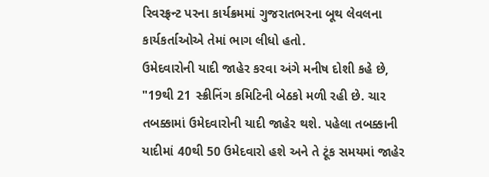રિવરફ્રન્ટ પરના કાર્યક્રમમાં ગુજરાતભરના બૂથ લેવલના કાર્યકર્તાઓએ તેમાં ભાગ લીધો હતો.
ઉમેદવારોની યાદી જાહેર કરવા અંગે મનીષ દોશી કહે છે, "19થી 21 સ્ક્રીનિંગ કમિટિની બેઠકો મળી રહી છે. ચાર તબક્કામાં ઉમેદવારોની યાદી જાહેર થશે. પહેલા તબક્કાની યાદીમાં 40થી 50 ઉમેદવારો હશે અને તે ટૂંક સમયમાં જાહેર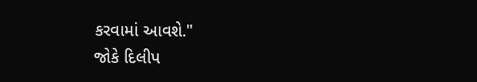કરવામાં આવશે."
જોકે દિલીપ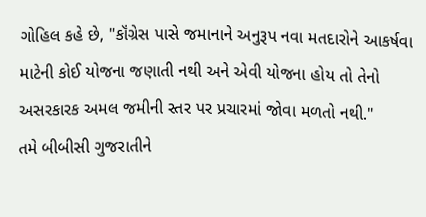ગોહિલ કહે છે, "કૉંગ્રેસ પાસે જમાનાને અનુરૂપ નવા મતદારોને આકર્ષવા માટેની કોઈ યોજના જણાતી નથી અને એવી યોજના હોય તો તેનો અસરકારક અમલ જમીની સ્તર પર પ્રચારમાં જોવા મળતો નથી."
તમે બીબીસી ગુજરાતીને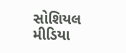સોશિયલ મીડિયા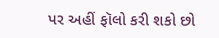પર અહીં ફૉલો કરી શકો છો